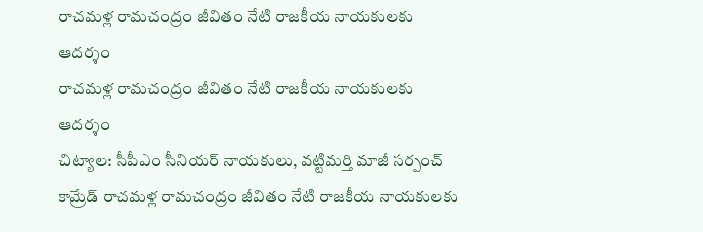రాచమళ్ల రామచంద్రం జీవితం నేటి రాజకీయ నాయకులకు ఆదర్శం
రాచమళ్ల రామచంద్రం జీవితం నేటి రాజకీయ నాయకులకు ఆదర్శం
చిట్యాల: సీపీఎం సీనియర్ నాయకులు, వట్టిమర్తి మాజీ సర్పంచ్ కామ్రేడ్ రాచమళ్ల రామచంద్రం జీవితం నేటి రాజకీయ నాయకులకు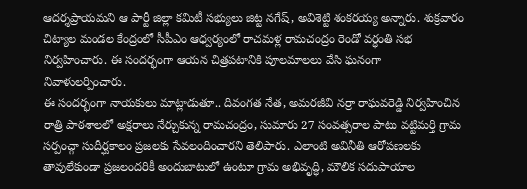ఆదర్శప్రాయమని ఆ పార్టీ జిల్లా కమిటీ సభ్యులు జిట్ట నగేష్, అవిశెట్టి శంకరయ్య అన్నారు. శుక్రవారం చిట్యాల మండల కేంద్రంలో సీపీఎం ఆధ్వర్యంలో రాచమళ్ల రామచంద్రం రెండో వర్ధంతి సభ నిర్వహించారు. ఈ సందర్భంగా ఆయన చిత్రపటానికి పూలమాలలు వేసి ఘనంగా నివాళులర్పించారు.
ఈ సందర్భంగా నాయకులు మాట్లాడుతూ.. దివంగత నేత, అమరజీవి నర్రా రాఘవరెడ్డి నిర్వహించిన రాత్రి పాఠశాలలో అక్షరాలు నేర్చుకున్న రామచంద్రం, సుమారు 27 సంవత్సరాల పాటు వట్టిమర్తి గ్రామ సర్పంచ్గా సుదీర్ఘకాలం ప్రజలకు సేవలందించారని తెలిపారు. ఎలాంటి అవినీతి ఆరోపణలకు తావులేకుండా ప్రజలందరికీ అందుబాటులో ఉంటూ గ్రామ అభివృద్ధి, మౌలిక సదుపాయాల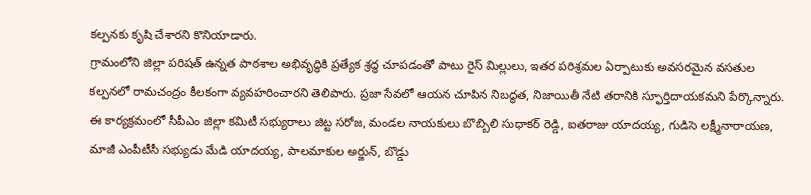కల్పనకు కృషి చేశారని కొనియాడారు.
గ్రామంలోని జిల్లా పరిషత్ ఉన్నత పాఠశాల అభివృద్ధికి ప్రత్యేక శ్రద్ధ చూపడంతో పాటు రైస్ మిల్లులు, ఇతర పరిశ్రమల ఏర్పాటుకు అవసరమైన వసతుల కల్పనలో రామచంద్రం కీలకంగా వ్యవహరించారని తెలిపారు. ప్రజా సేవలో ఆయన చూపిన నిబద్ధత, నిజాయితీ నేటి తరానికి స్ఫూర్తిదాయకమని పేర్కొన్నారు.
ఈ కార్యక్రమంలో సీపీఎం జిల్లా కమిటీ సభ్యురాలు జిట్ట సరోజ, మండల నాయకులు బొబ్బిలి సుధాకర్ రెడ్డి, ఐతరాజు యాదయ్య, గుడిసె లక్ష్మీనారాయణ, మాజీ ఎంపీటీసీ సభ్యుడు మేడి యాదయ్య, పాలమాకుల అర్జున్, బొడ్డు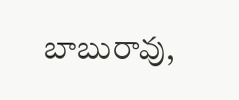బాబురావు,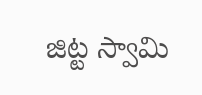జిట్ట స్వామి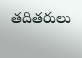తదితరులు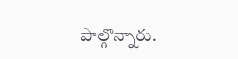పాల్గొన్నారు.